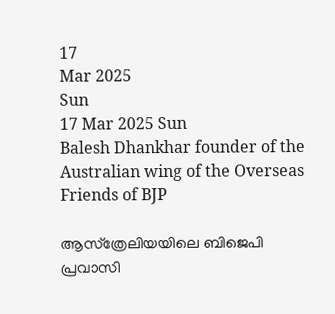17
Mar 2025
Sun
17 Mar 2025 Sun
Balesh Dhankhar founder of the Australian wing of the Overseas Friends of BJP

ആസ്‌ത്രേലിയയിലെ ബിജെപി പ്രവാസി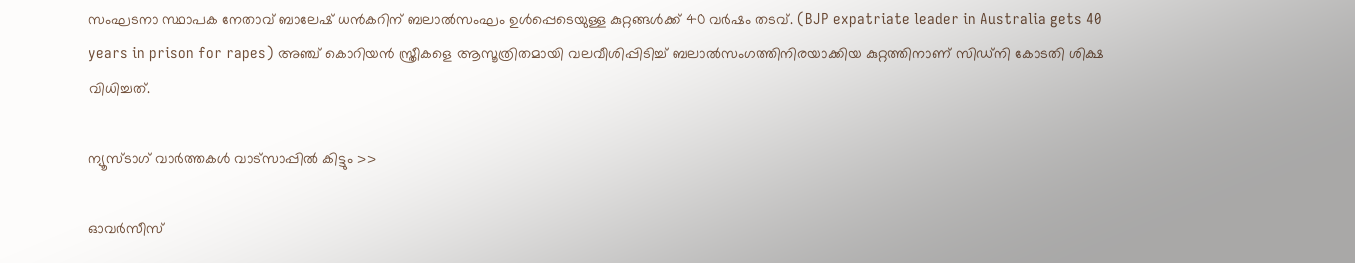സംഘടനാ സ്ഥാപക നേതാവ് ബാലേഷ് ധന്‍കറിന് ബലാല്‍സംഘം ഉള്‍പ്പെടെയുള്ള കുറ്റങ്ങള്‍ക്ക് 40 വര്‍ഷം തടവ്. (BJP expatriate leader in Australia gets 40 years in prison for rapes) അഞ്ച് കൊറിയന്‍ സ്ത്രീകളെ ആസൂത്രിതമായി വലവീശിപ്പിടിച്ച് ബലാല്‍സംഗത്തിനിരയാക്കിയ കുറ്റത്തിനാണ് സിഡ്‌നി കോടതി ശിക്ഷ വിധിച്ചത്.

ന്യൂസ്ടാഗ് വാര്‍ത്തകള്‍ വാട്‌സാപ്പില്‍ കിട്ടും >>

ഓവര്‍സീസ്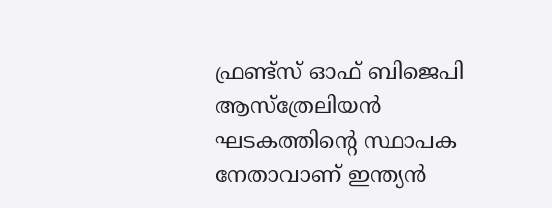ഫ്രണ്ട്‌സ് ഓഫ് ബിജെപി ആസ്‌ത്രേലിയന്‍ ഘടകത്തിന്റെ സ്ഥാപക നേതാവാണ് ഇന്ത്യന്‍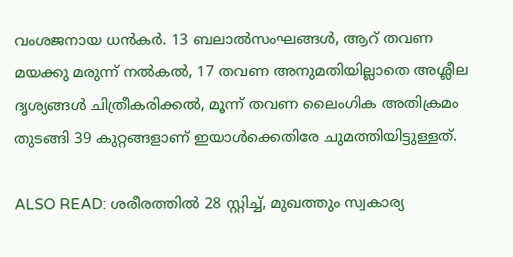വംശജനായ ധന്‍കര്‍. 13 ബലാല്‍സംഘങ്ങള്‍, ആറ് തവണ മയക്കു മരുന്ന് നല്‍കല്‍, 17 തവണ അനുമതിയില്ലാതെ അശ്ലീല ദൃശ്യങ്ങള്‍ ചിത്രീകരിക്കല്‍, മൂന്ന് തവണ ലൈംഗിക അതിക്രമം തുടങ്ങി 39 കുറ്റങ്ങളാണ് ഇയാള്‍ക്കെതിരേ ചുമത്തിയിട്ടുള്ളത്.

ALSO READ: ശരീരത്തിൽ 28 സ്റ്റിച്ച്, മുഖത്തും സ്വകാര്യ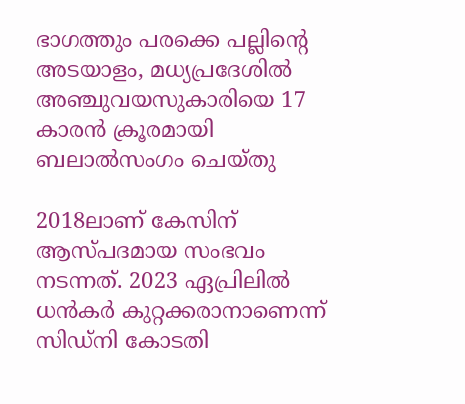ഭാഗത്തും പരക്കെ പല്ലിൻ്റെ അടയാളം, മധ്യപ്രദേശിൽ അഞ്ചുവയസുകാരിയെ 17 കാരൻ ക്രൂരമായി ബലാൽസംഗം ചെയ്തു

2018ലാണ് കേസിന് ആസ്പദമായ സംഭവം നടന്നത്. 2023 ഏപ്രിലില്‍ ധന്‍കര്‍ കുറ്റക്കരാനാണെന്ന് സിഡ്‌നി കോടതി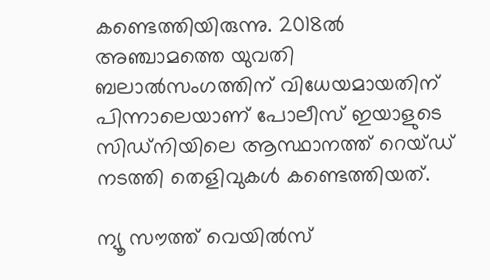കണ്ടെത്തിയിരുന്നു. 2018ല്‍ അഞ്ചാമത്തെ യുവതി ബലാല്‍സംഗത്തിന് വിധേയമായതിന് പിന്നാലെയാണ് പോലീസ് ഇയാളുടെ സിഡ്‌നിയിലെ ആസ്ഥാനത്ത് റെയ്ഡ് നടത്തി തെളിവുകള്‍ കണ്ടെത്തിയത്.

ന്യൂ സൗത്ത് വെയില്‍സ്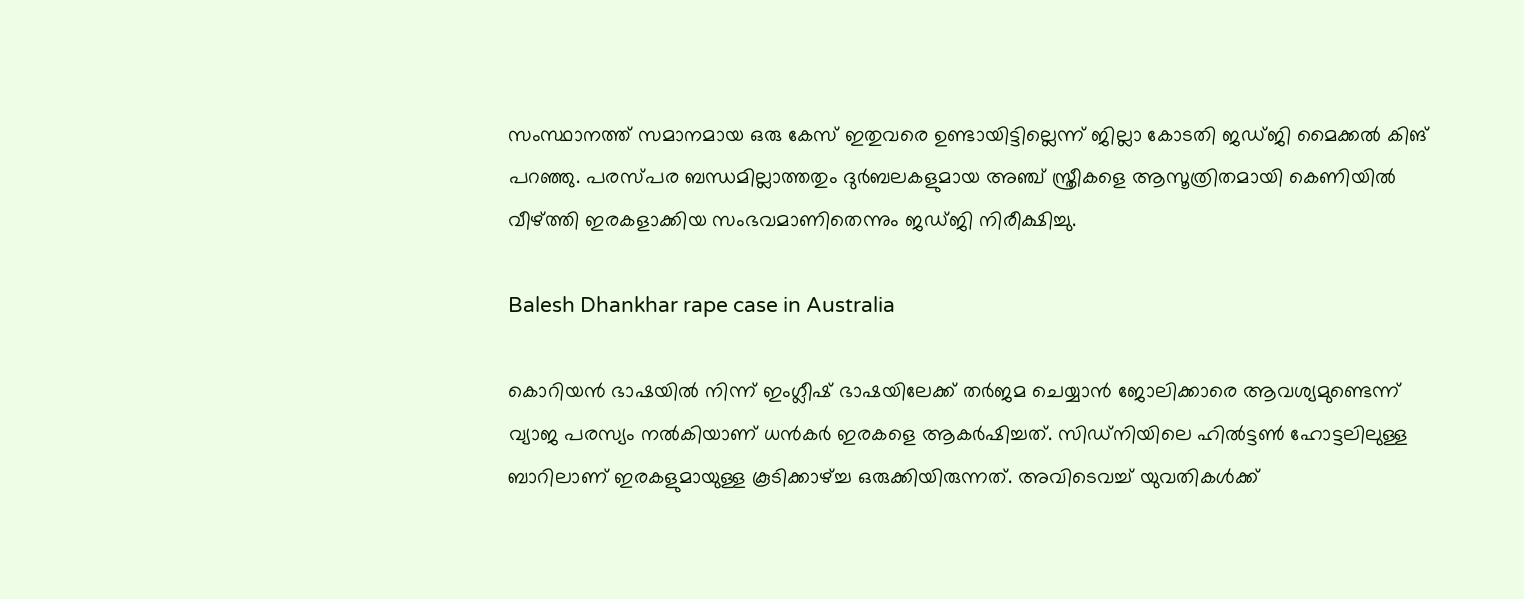സംസ്ഥാനത്ത് സമാനമായ ഒരു കേസ് ഇതുവരെ ഉണ്ടായിട്ടില്ലെന്ന് ജില്ലാ കോടതി ജഡ്ജി മൈക്കല്‍ കിങ് പറഞ്ഞു. പരസ്പര ബന്ധമില്ലാത്തതും ദുര്‍ബലകളുമായ അഞ്ച് സ്ത്രീകളെ ആസൂത്രിതമായി കെണിയില്‍ വീഴ്ത്തി ഇരകളാക്കിയ സംഭവമാണിതെന്നും ജഡ്ജി നിരീക്ഷിച്ചു.

Balesh Dhankhar rape case in Australia

കൊറിയന്‍ ഭാഷയില്‍ നിന്ന് ഇംഗ്ലീഷ് ഭാഷയിലേക്ക് തര്‍ജമ ചെയ്യാന്‍ ജോലിക്കാരെ ആവശ്യമുണ്ടെന്ന് വ്യാജ പരസ്യം നല്‍കിയാണ് ധന്‍കര്‍ ഇരകളെ ആകര്‍ഷിച്ചത്. സിഡ്‌നിയിലെ ഹില്‍ട്ടണ്‍ ഹോട്ടലിലുള്ള ബാറിലാണ് ഇരകളുമായുള്ള കൂടിക്കാഴ്ച്ച ഒരുക്കിയിരുന്നത്. അവിടെവച്ച് യുവതികള്‍ക്ക്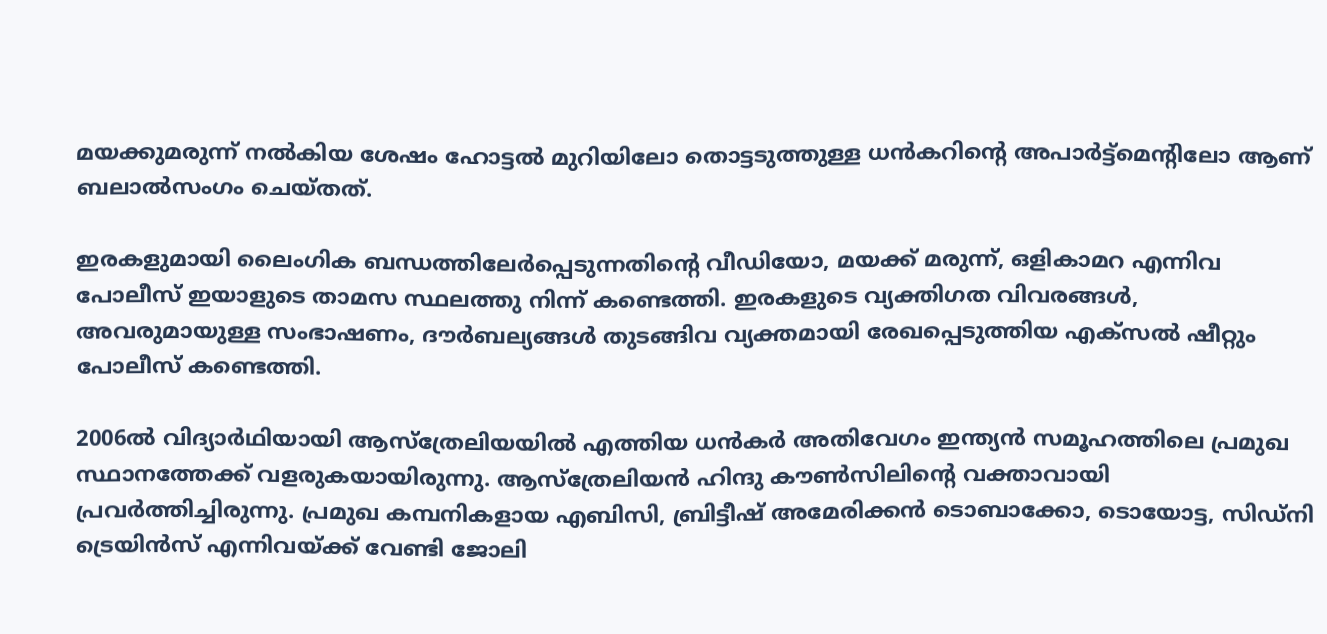മയക്കുമരുന്ന് നല്‍കിയ ശേഷം ഹോട്ടല്‍ മുറിയിലോ തൊട്ടടുത്തുള്ള ധന്‍കറിന്റെ അപാര്‍ട്ട്‌മെന്റിലോ ആണ് ബലാല്‍സംഗം ചെയ്തത്.

ഇരകളുമായി ലൈംഗിക ബന്ധത്തിലേര്‍പ്പെടുന്നതിന്റെ വീഡിയോ, മയക്ക് മരുന്ന്, ഒളികാമറ എന്നിവ പോലീസ് ഇയാളുടെ താമസ സ്ഥലത്തു നിന്ന് കണ്ടെത്തി. ഇരകളുടെ വ്യക്തിഗത വിവരങ്ങള്‍, അവരുമായുള്ള സംഭാഷണം, ദൗര്‍ബല്യങ്ങള്‍ തുടങ്ങിവ വ്യക്തമായി രേഖപ്പെടുത്തിയ എക്‌സല്‍ ഷീറ്റും പോലീസ് കണ്ടെത്തി.

2006ല്‍ വിദ്യാര്‍ഥിയായി ആസ്‌ത്രേലിയയില്‍ എത്തിയ ധന്‍കര്‍ അതിവേഗം ഇന്ത്യന്‍ സമൂഹത്തിലെ പ്രമുഖ സ്ഥാനത്തേക്ക് വളരുകയായിരുന്നു. ആസ്‌ത്രേലിയന്‍ ഹിന്ദു കൗണ്‍സിലിന്റെ വക്താവായി പ്രവര്‍ത്തിച്ചിരുന്നു. പ്രമുഖ കമ്പനികളായ എബിസി, ബ്രിട്ടീഷ് അമേരിക്കന്‍ ടൊബാക്കോ, ടൊയോട്ട, സിഡ്‌നി ട്രെയിന്‍സ് എന്നിവയ്ക്ക് വേണ്ടി ജോലി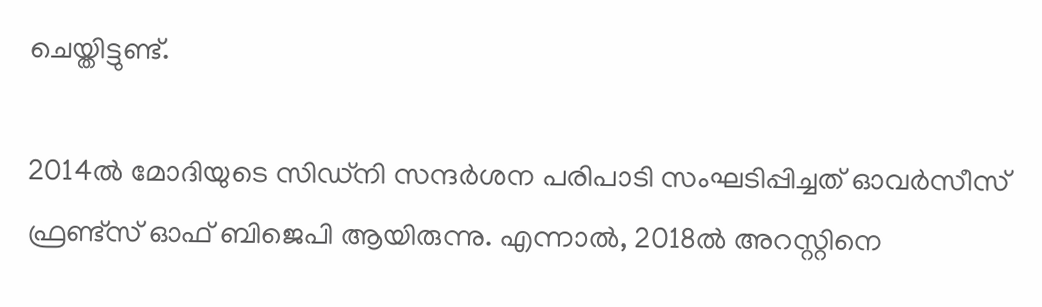ചെയ്തിട്ടുണ്ട്.

2014ല്‍ മോദിയുടെ സിഡ്‌നി സന്ദര്‍ശന പരിപാടി സംഘടിപ്പിച്ചത് ഓവര്‍സീസ് ഫ്രണ്ട്‌സ് ഓഫ് ബിജെപി ആയിരുന്നു. എന്നാല്‍, 2018ല്‍ അറസ്റ്റിനെ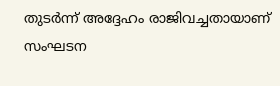തുടര്‍ന്ന് അദ്ദേഹം രാജിവച്ചതായാണ് സംഘടന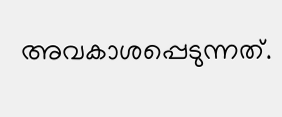അവകാശപ്പെടുന്നത്.